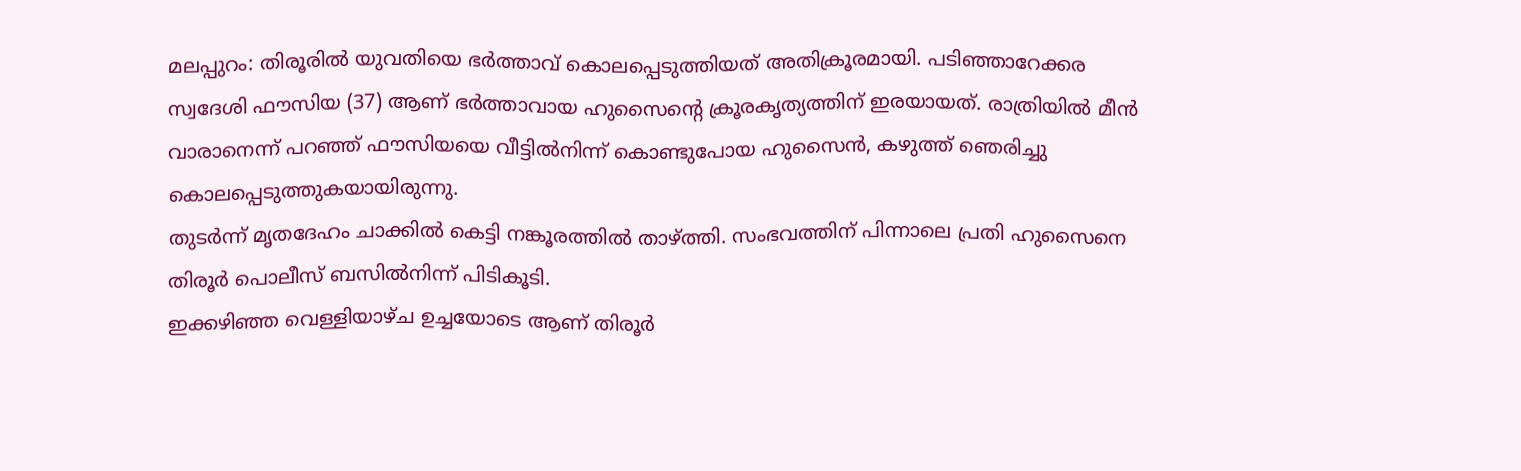മലപ്പുറം: തിരൂരിൽ യുവതിയെ ഭർത്താവ് കൊലപ്പെടുത്തിയത് അതിക്രൂരമായി. പടിഞ്ഞാറേക്കര സ്വദേശി ഫൗസിയ (37) ആണ് ഭർത്താവായ ഹുസൈൻ്റെ ക്രൂരകൃത്യത്തിന് ഇരയായത്. രാത്രിയിൽ മീൻ വാരാനെന്ന് പറഞ്ഞ് ഫൗസിയയെ വീട്ടിൽനിന്ന് കൊണ്ടുപോയ ഹുസൈൻ, കഴുത്ത് ഞെരിച്ചു കൊലപ്പെടുത്തുകയായിരുന്നു.
തുടർന്ന് മൃതദേഹം ചാക്കിൽ കെട്ടി നങ്കൂരത്തിൽ താഴ്ത്തി. സംഭവത്തിന് പിന്നാലെ പ്രതി ഹുസൈനെ തിരൂർ പൊലീസ് ബസിൽനിന്ന് പിടികൂടി.
ഇക്കഴിഞ്ഞ വെള്ളിയാഴ്ച ഉച്ചയോടെ ആണ് തിരൂർ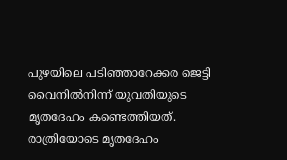പുഴയിലെ പടിഞ്ഞാറേക്കര ജെട്ടി വൈനിൽനിന്ന് യുവതിയുടെ മൃതദേഹം കണ്ടെത്തിയത്. രാത്രിയോടെ മൃതദേഹം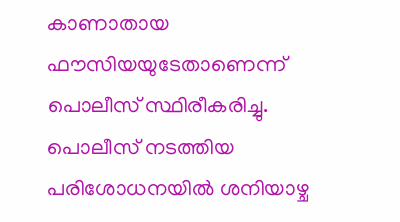കാണാതായ ഫൗസിയയുടേതാണെന്ന് പൊലീസ് സ്ഥിരീകരിച്ചു.
പൊലീസ് നടത്തിയ പരിശോധനയിൽ ശനിയാഴ്ച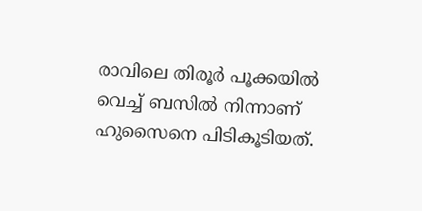രാവിലെ തിരൂർ പൂക്കയിൽ വെച്ച് ബസിൽ നിന്നാണ് ഹുസൈനെ പിടികൂടിയത്.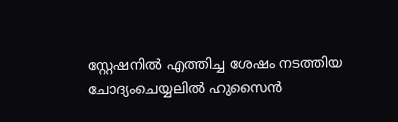സ്റ്റേഷനിൽ എത്തിച്ച ശേഷം നടത്തിയ ചോദ്യംചെയ്യലിൽ ഹുസൈൻ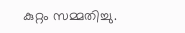കുറ്റം സമ്മതിച്ചു.